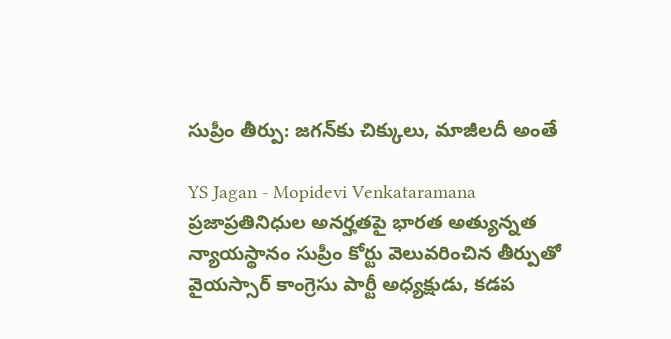సుప్రీం తీర్పు: జగన్‌కు చిక్కులు, మాజీలదీ అంతే

YS Jagan - Mopidevi Venkataramana
ప్రజాప్రతినిధుల అనర్హతపై భారత అత్యున్నత న్యాయస్థానం సుప్రీం కోర్టు వెలువరించిన తీర్పుతో వైయస్సార్ కాంగ్రెసు పార్టీ అధ్యక్షుడు, కడప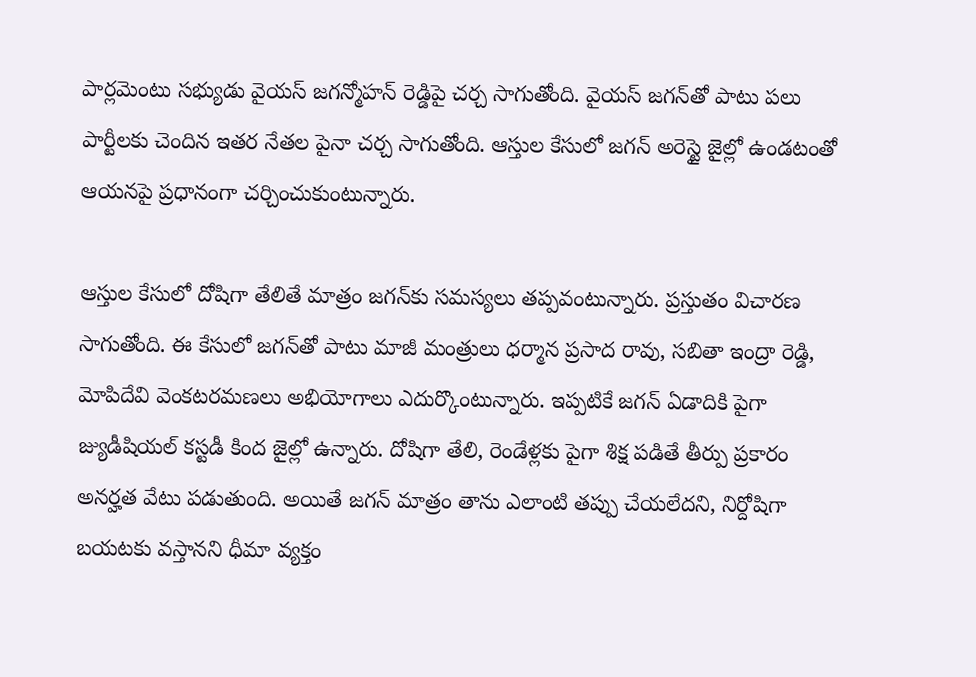పార్లమెంటు సభ్యుడు వైయస్ జగన్మోహన్ రెడ్డిపై చర్చ సాగుతోంది. వైయస్ జగన్‌తో పాటు పలు పార్టీలకు చెందిన ఇతర నేతల పైనా చర్చ సాగుతోంది. ఆస్తుల కేసులో జగన్ అరెస్టై జైల్లో ఉండటంతో ఆయనపై ప్రధానంగా చర్చించుకుంటున్నారు.

ఆస్తుల కేసులో దోషిగా తేలితే మాత్రం జగన్‌కు సమస్యలు తప్పవంటున్నారు. ప్రస్తుతం విచారణ సాగుతోంది. ఈ కేసులో జగన్‌తో పాటు మాజీ మంత్రులు ధర్మాన ప్రసాద రావు, సబితా ఇంద్రా రెడ్డి, మోపిదేవి వెంకటరమణలు అభియోగాలు ఎదుర్కొంటున్నారు. ఇప్పటికే జగన్ ఏడాదికి పైగా జ్యుడీషియల్ కస్టడీ కింద జైల్లో ఉన్నారు. దోషిగా తేలి, రెండేళ్లకు పైగా శిక్ష పడితే తీర్పు ప్రకారం అనర్హత వేటు పడుతుంది. అయితే జగన్ మాత్రం తాను ఎలాంటి తప్పు చేయలేదని, నిర్దోషిగా బయటకు వస్తానని ధీమా వ్యక్తం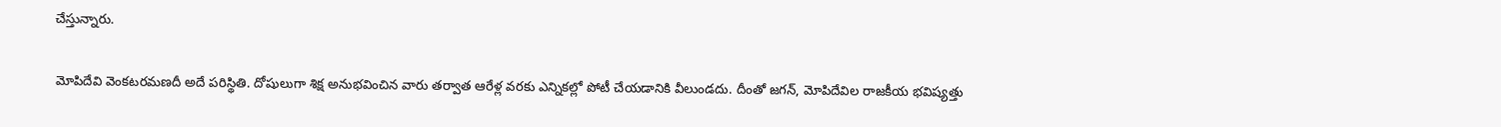చేస్తున్నారు.

మోపిదేవి వెంకటరమణదీ అదే పరిస్థితి. దోషులుగా శిక్ష అనుభవించిన వారు తర్వాత ఆరేళ్ల వరకు ఎన్నికల్లో పోటీ చేయడానికి వీలుండదు. దీంతో జగన్, మోపిదేవిల రాజకీయ భవిష్యత్తు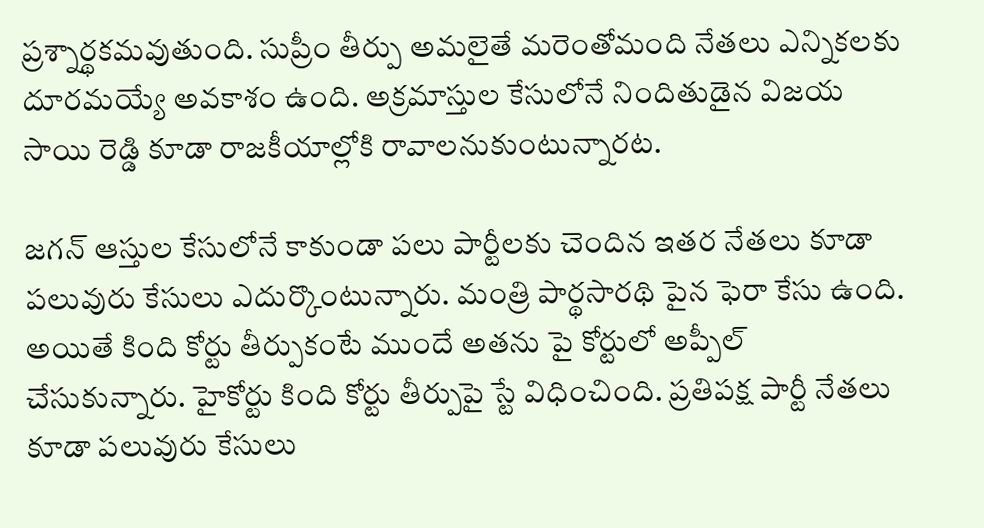ప్రశ్నార్థకమవుతుంది. సుప్రీం తీర్పు అమలైతే మరెంతోమంది నేతలు ఎన్నికలకు దూరమయ్యే అవకాశం ఉంది. అక్రమాస్తుల కేసులోనే నిందితుడైన విజయ సాయి రెడ్డి కూడా రాజకీయాల్లోకి రావాలనుకుంటున్నారట.

జగన్ ఆస్తుల కేసులోనే కాకుండా పలు పార్టీలకు చెందిన ఇతర నేతలు కూడా పలువురు కేసులు ఎదుర్కొంటున్నారు. మంత్రి పార్థసారథి పైన ఫెరా కేసు ఉంది. అయితే కింది కోర్టు తీర్పుకంటే ముందే అతను పై కోర్టులో అప్పీల్ చేసుకున్నారు. హైకోర్టు కింది కోర్టు తీర్పుపై స్టే విధించింది. ప్రతిపక్ష పార్టీ నేతలు కూడా పలువురు కేసులు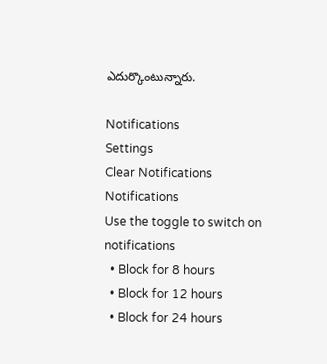ఎదుర్కొంటున్నారు.

Notifications
Settings
Clear Notifications
Notifications
Use the toggle to switch on notifications
  • Block for 8 hours
  • Block for 12 hours
  • Block for 24 hours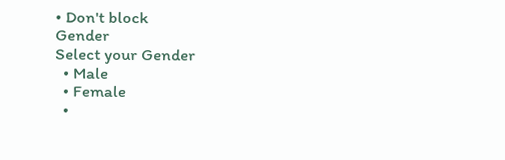• Don't block
Gender
Select your Gender
  • Male
  • Female
  •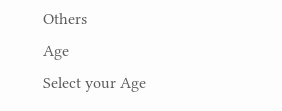Others
Age
Select your Age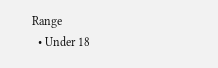Range
  • Under 18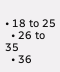• 18 to 25
  • 26 to 35
  • 36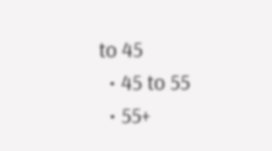to 45
  • 45 to 55
  • 55+